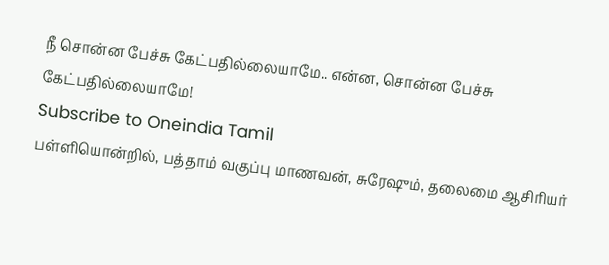நீ சொன்ன பேச்சு கேட்பதில்லையாமே.. என்ன, சொன்ன பேச்சு கேட்பதில்லையாமே!
Subscribe to Oneindia Tamil
பள்ளியொன்றில், பத்தாம் வகுப்பு மாணவன், சுரேஷும், தலைமை ஆசிரியர்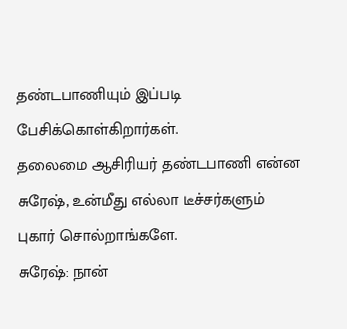தண்டபாணியும் இப்படி பேசிக்கொள்கிறார்கள்.
தலைமை ஆசிரியர் தண்டபாணி என்ன சுரேஷ், உன்மீது எல்லா டீச்சர்களும் புகார் சொல்றாங்களே.
சுரேஷ்: நான்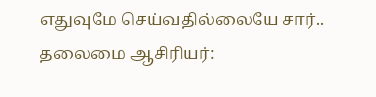எதுவுமே செய்வதில்லையே சார்..
தலைமை ஆசிரியர்: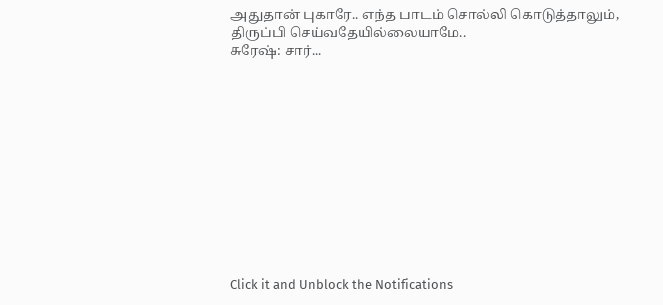அதுதான் புகாரே.. எந்த பாடம் சொல்லி கொடுத்தாலும், திருப்பி செய்வதேயில்லையாமே..
சுரேஷ்: சார்...












Click it and Unblock the Notifications